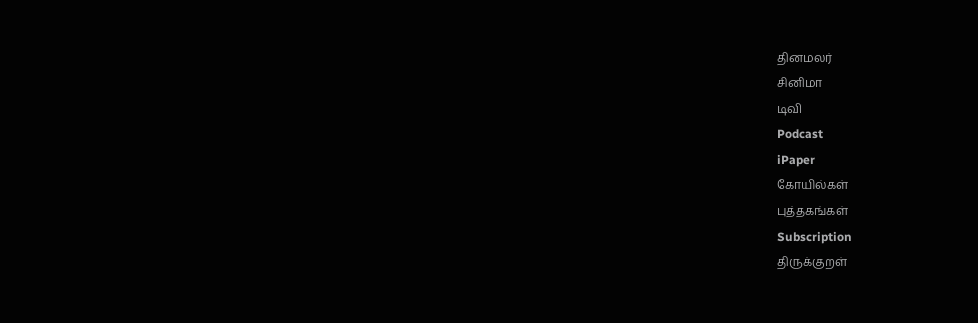தினமலர்
சினிமா
டிவி
Podcast
iPaper
கோயில்கள்
புத்தகங்கள்
Subscription
திருக்குறள்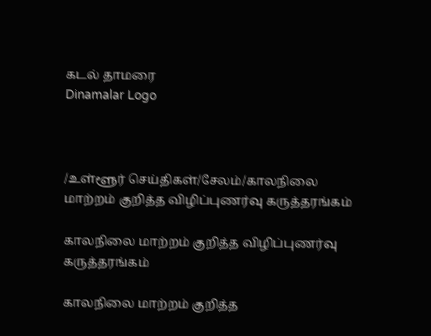கடல் தாமரை
Dinamalar Logo



/உள்ளூர் செய்திகள்/சேலம்/காலநிலை மாற்றம் குறித்த விழிப்புணர்வு கருத்தரங்கம்

காலநிலை மாற்றம் குறித்த விழிப்புணர்வு கருத்தரங்கம்

காலநிலை மாற்றம் குறித்த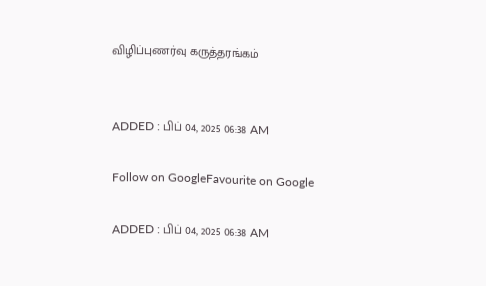விழிப்புணர்வு கருத்தரங்கம்


ADDED : பிப் 04, 2025 06:38 AM

Follow on GoogleFavourite on Google

ADDED : பிப் 04, 2025 06:38 AM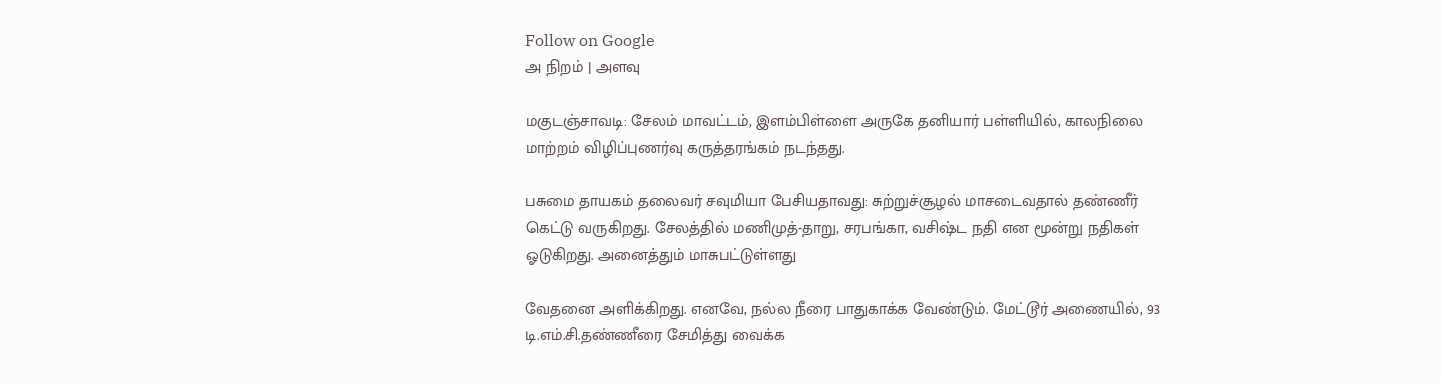Follow on Google
அ நிறம் | அளவு

மகுடஞ்சாவடி: சேலம் மாவட்டம், இளம்பிள்ளை அருகே தனியார் பள்ளியில், காலநிலை மாற்றம் விழிப்புணர்வு கருத்தரங்கம் நடந்தது.

பசுமை தாயகம் தலைவர் சவுமியா பேசியதாவது: சுற்றுச்சூழல் மாசடைவதால் தண்ணீர் கெட்டு வருகிறது. சேலத்தில் மணிமுத்-தாறு, சரபங்கா, வசிஷ்ட நதி என மூன்று நதிகள் ஓடுகிறது. அனைத்தும் மாசுபட்டுள்ளது

வேதனை அளிக்கிறது. எனவே, நல்ல நீரை பாதுகாக்க வேண்டும். மேட்டூர் அணையில், 93 டி.எம்.சி.தண்ணீரை சேமித்து வைக்க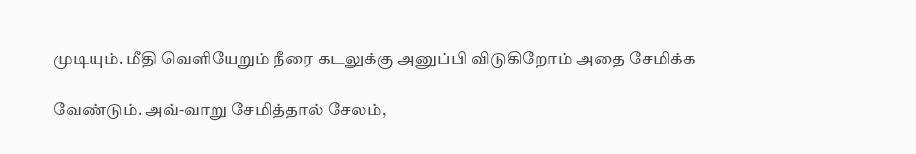முடியும். மீதி வெளியேறும் நீரை கடலுக்கு அனுப்பி விடுகிறோம் அதை சேமிக்க

வேண்டும். அவ்-வாறு சேமித்தால் சேலம்,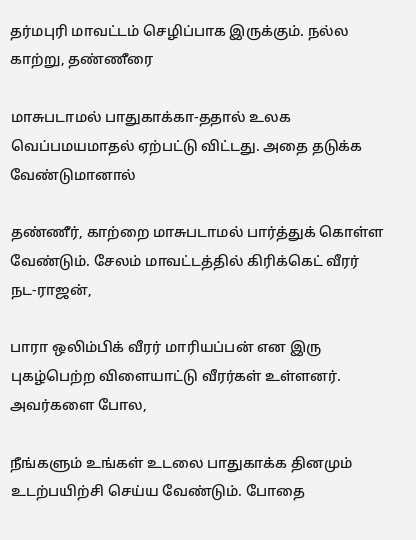தர்மபுரி மாவட்டம் செழிப்பாக இருக்கும். நல்ல காற்று, தண்ணீரை

மாசுபடாமல் பாதுகாக்கா-ததால் உலக வெப்பமயமாதல் ஏற்பட்டு விட்டது. அதை தடுக்க வேண்டுமானால்

தண்ணீர், காற்றை மாசுபடாமல் பார்த்துக் கொள்ள வேண்டும். சேலம் மாவட்டத்தில் கிரிக்கெட் வீரர் நட-ராஜன்,

பாரா ஒலிம்பிக் வீரர் மாரியப்பன் என இரு புகழ்பெற்ற விளையாட்டு வீரர்கள் உள்ளனர். அவர்களை போல,

நீங்களும் உங்கள் உடலை பாதுகாக்க தினமும் உடற்பயிற்சி செய்ய வேண்டும். போதை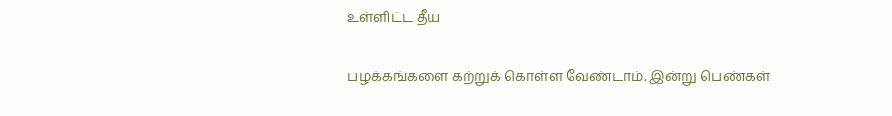உள்ளிட்ட தீய

பழக்கங்களை கற்றுக் கொள்ள வேண்டாம். இன்று பெண்கள்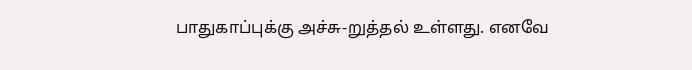பாதுகாப்புக்கு அச்சு-றுத்தல் உள்ளது. எனவே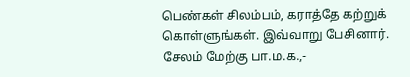பெண்கள் சிலம்பம், கராத்தே கற்றுக் கொள்ளுங்கள். இவ்வாறு பேசினார். சேலம் மேற்கு பா.ம.க.,-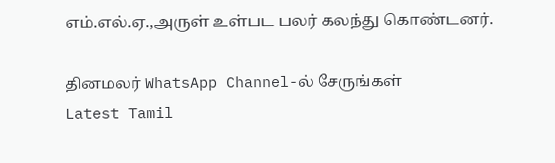எம்.எல்.ஏ.,அருள் உள்பட பலர் கலந்து கொண்டனர்.

தினமலர் WhatsApp Channel-ல் சேருங்கள்
Latest Tamil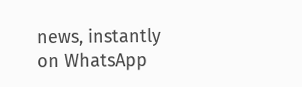news, instantly on WhatsApp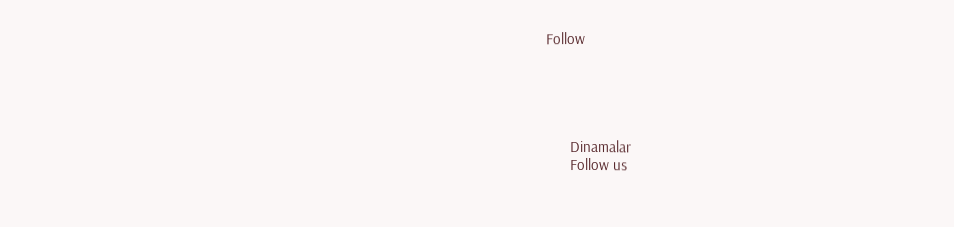Follow





      Dinamalar
      Follow us